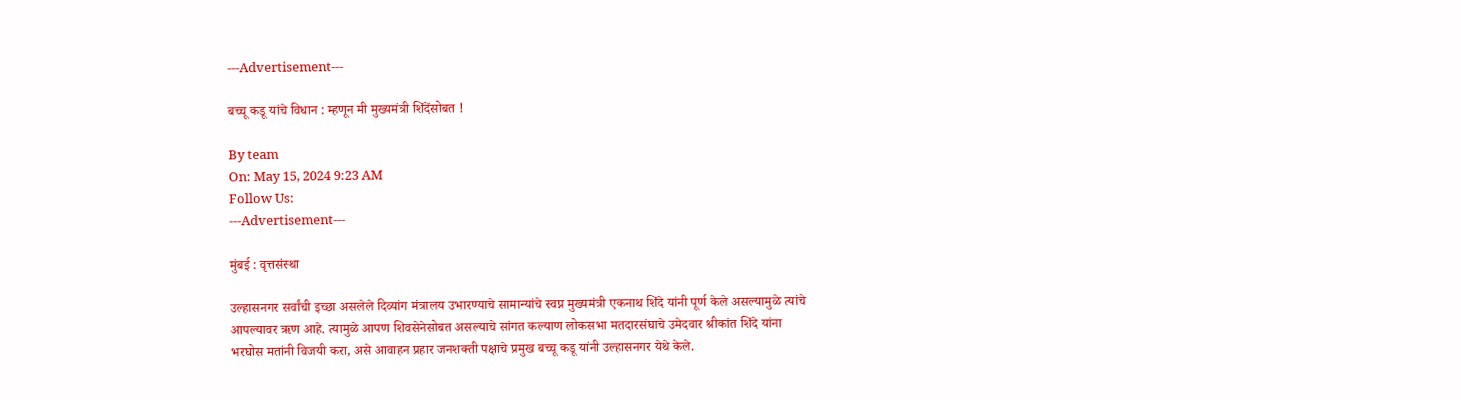---Advertisement---

बच्चू कडू यांचे विधान : म्हणून मी मुख्यमंत्री शिंदेंसोबत !

By team
On: May 15, 2024 9:23 AM
Follow Us:
---Advertisement---

मुंबई : वृत्तसंस्था

उल्हासनगर सर्वांची इच्छा असलेले दिव्यांग मंत्रालय उभारण्याचे सामान्यांचे स्वप्न मुख्यमंत्री एकनाथ शिंदे यांनी पूर्ण केले असल्यामुळे त्यांचे आपल्यावर ऋण आहे. त्यामुळे आपण शिवसेनेसोबत असल्याचे सांगत कल्याण लोकसभा मतदारसंघाचे उमेदवार श्रीकांत शिंदे यांना भरघोस मतांनी विजयी करा, असे आवाहन प्रहार जनशक्ती पक्षाचे प्रमुख बच्चू कडू यांनी उल्हासनगर येथे केले.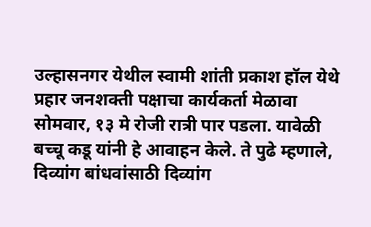उल्हासनगर येथील स्वामी शांती प्रकाश हॉल येथे प्रहार जनशक्ती पक्षाचा कार्यकर्ता मेळावा सोमवार, १३ मे रोजी रात्री पार पडला. यावेळी बच्चू कडू यांनी हे आवाहन केले. ते पुढे म्हणाले, दिव्यांग बांधवांसाठी दिव्यांग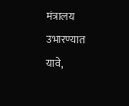मंत्रालय उभारण्यात यावे,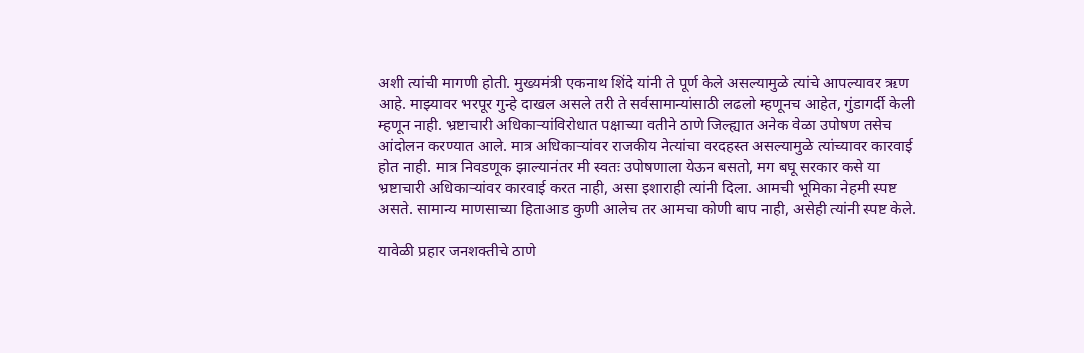अशी त्यांची मागणी होती. मुख्यमंत्री एकनाथ शिंदे यांनी ते पूर्ण केले असल्यामुळे त्यांचे आपल्यावर ऋण आहे. माझ्यावर भरपूर गुन्हे दाखल असले तरी ते सर्वसामान्यांसाठी लढलो म्हणूनच आहेत, गुंडागर्दी केली म्हणून नाही. भ्रष्टाचारी अधिकाऱ्यांविरोधात पक्षाच्या वतीने ठाणे जिल्ह्यात अनेक वेळा उपोषण तसेच आंदोलन करण्यात आले. मात्र अधिकाऱ्यांवर राजकीय नेत्यांचा वरदहस्त असल्यामुळे त्यांच्यावर कारवाई होत नाही. मात्र निवडणूक झाल्यानंतर मी स्वतः उपोषणाला येऊन बसतो, मग बघू सरकार कसे या भ्रष्टाचारी अधिकाऱ्यांवर कारवाई करत नाही, असा इशाराही त्यांनी दिला. आमची भूमिका नेहमी स्पष्ट असते. सामान्य माणसाच्या हिताआड कुणी आलेच तर आमचा कोणी बाप नाही, असेही त्यांनी स्पष्ट केले.

यावेळी प्रहार जनशक्तीचे ठाणे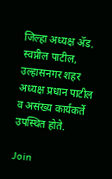जिल्हा अध्यक्ष ॲड. स्वप्नील पाटील, उल्हासनगर शहर अध्यक्ष प्रधान पाटील व असंख्य कार्यकर्ते उपस्थित होते.

Join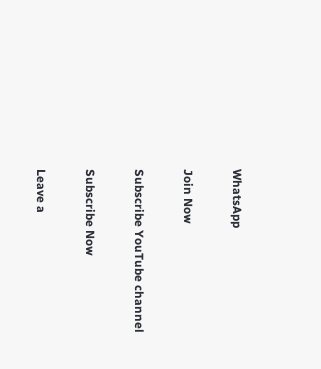WhatsApp

Join Now

Subscribe YouTube channel

Subscribe Now

Leave a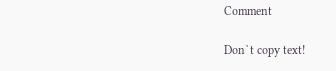Comment

Don`t copy text!